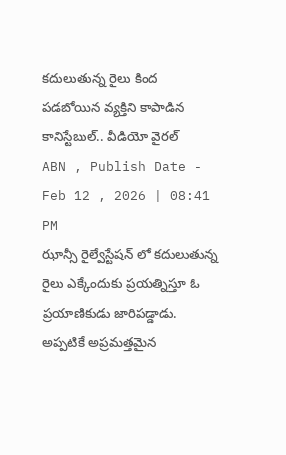కదులుతున్న రైలు కింద పడబోయిన వ్యక్తిని కాపాడిన కానిస్టేబుల్.. వీడియో వైరల్
ABN , Publish Date - Feb 12 , 2026 | 08:41 PM
ఝాన్సీ రైల్వేస్టేషన్ లో కదులుతున్న రైలు ఎక్కేందుకు ప్రయత్నిస్తూ ఓ ప్రయాణికుడు జారిపడ్డాడు. అప్పటికే అప్రమత్తమైన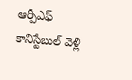ఆర్పీఎఫ్ కానిస్టేబుల్ వెళ్లి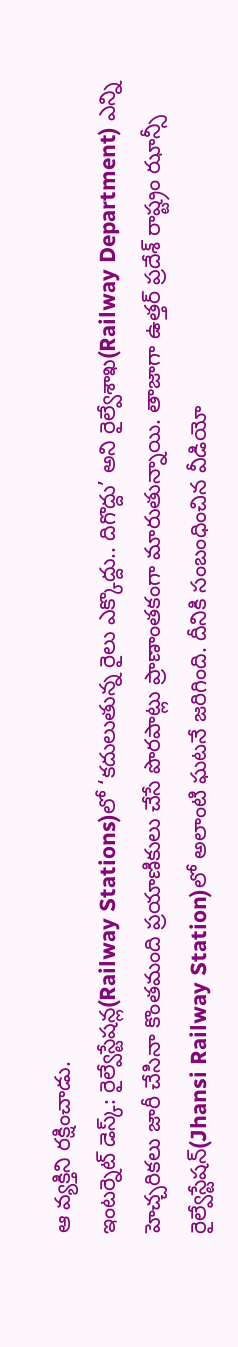ఆ వ్యక్తిని రక్షించాడు.
ఇంటర్నెట్ డెస్క్: రైల్వేస్టేషన్ల(Railway Stations)లో ‘కదులుతున్న రైలు ఎక్కొద్దు.. దిగొద్దు’ అని రైల్వేశాఖ(Railway Department) ఎన్ని హెచ్చరికలు జారీ చేసినా కొంతమంది ప్రయాణికులు చేసే పొరపాట్లు ప్రాణాంతకంగా మారుతున్నాయి. తాజాగా ఉత్తర్ ప్రదేశ్ రాష్ట్రం ఝాన్సీ రైల్వేస్టేషన్(Jhansi Railway Station)లో అలాంటి ఘటనే జరిగింది. దీనికి సంబంధించిన వీడియో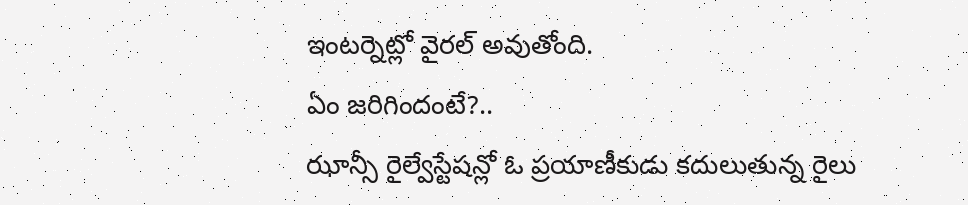ఇంటర్నెట్లో వైరల్ అవుతోంది.
ఏం జరిగిందంటే?..
ఝాన్సీ రైల్వేస్టేషన్లో ఓ ప్రయాణీకుడు కదులుతున్న రైలు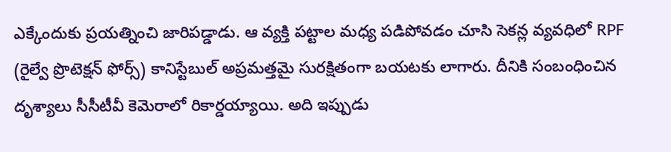ఎక్కేందుకు ప్రయత్నించి జారిపడ్డాడు. ఆ వ్యక్తి పట్టాల మధ్య పడిపోవడం చూసి సెకన్ల వ్యవధిలో RPF (రైల్వే ప్రొటెక్షన్ ఫోర్స్) కానిస్టేబుల్ అప్రమత్తమై సురక్షితంగా బయటకు లాగారు. దీనికి సంబంధించిన దృశ్యాలు సీసీటీవీ కెమెరాలో రికార్డయ్యాయి. అది ఇప్పుడు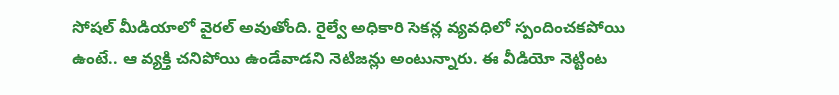సోషల్ మీడియాలో వైరల్ అవుతోంది. రైల్వే అధికారి సెకన్ల వ్యవధిలో స్పందించకపోయి ఉంటే.. ఆ వ్యక్తి చనిపోయి ఉండేవాడని నెటిజన్లు అంటున్నారు. ఈ వీడియో నెట్టింట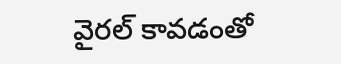వైరల్ కావడంతో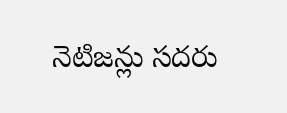నెటిజన్లు సదరు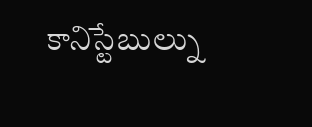కానిస్టేబుల్ను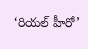‘రియల్ హీరో’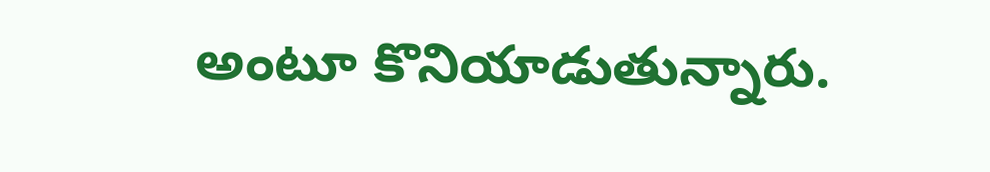అంటూ కొనియాడుతున్నారు.